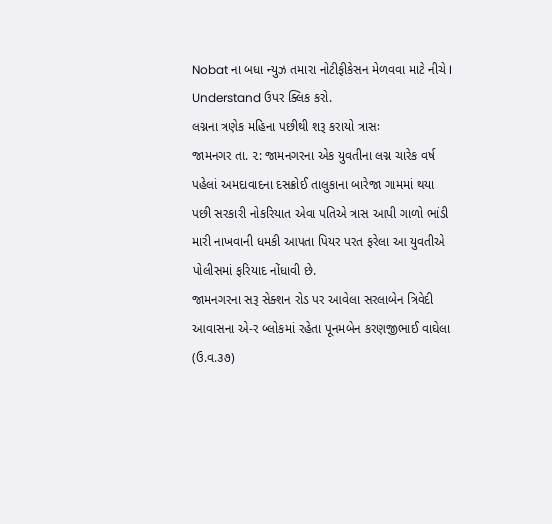Nobat ના બધા ન્યુઝ તમારા નોટીફીકેસન મેળવવા માટે નીચે I Understand ઉપર ક્લિક કરો.
લગ્નના ત્રણેક મહિના પછીથી શરૂ કરાયો ત્રાસઃ
જામનગર તા. ૨: જામનગરના એક યુવતીના લગ્ન ચારેક વર્ષ પહેલાં અમદાવાદના દસક્રોઈ તાલુકાના બારેજા ગામમાં થયા પછી સરકારી નોકરિયાત એવા પતિએ ત્રાસ આપી ગાળો ભાંડી મારી નાખવાની ધમકી આપતા પિયર પરત ફરેલા આ યુવતીએ પોલીસમાં ફરિયાદ નોંધાવી છે.
જામનગરના સરૂ સેક્શન રોડ પર આવેલા સરલાબેન ત્રિવેદી આવાસના એ-ર બ્લોકમાં રહેતા પૂનમબેન કરણજીભાઈ વાઘેલા (ઉ.વ.૩૭)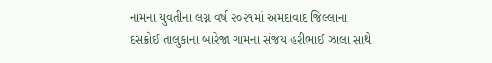નામના યુવતીના લગ્ન વર્ષ ૨૦૨૧માં અમદાવાદ જિલ્લાના દસક્રોઈ તાલુકાના બારેજા ગામના સંજય હરીભાઈ ઝાલા સાથે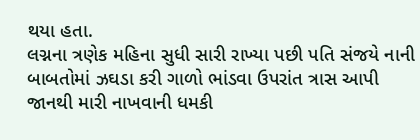થયા હતા.
લગ્નના ત્રણેક મહિના સુધી સારી રાખ્યા પછી પતિ સંજયે નાની બાબતોમાં ઝઘડા કરી ગાળો ભાંડવા ઉપરાંત ત્રાસ આપી જાનથી મારી નાખવાની ધમકી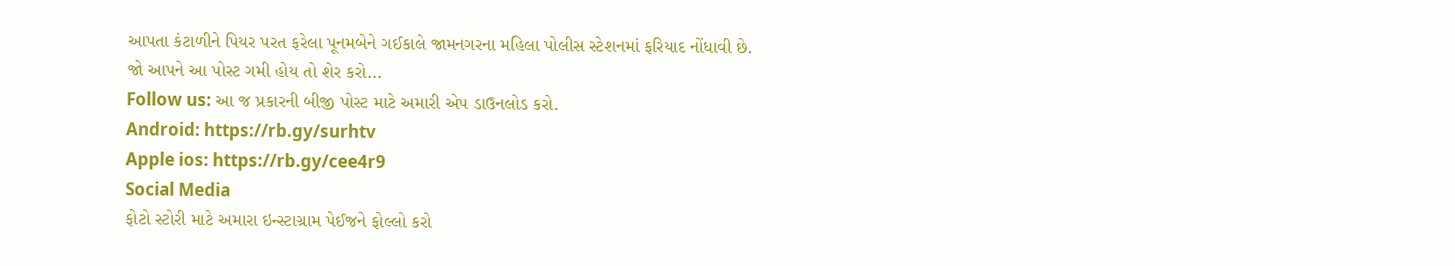આપતા કંટાળીને પિયર પરત ફરેલા પૂનમબેને ગઈકાલે જામનગરના મહિલા પોલીસ સ્ટેશનમાં ફરિયાદ નોંધાવી છે.
જો આપને આ પોસ્ટ ગમી હોય તો શેર કરો...
Follow us: આ જ પ્રકારની બીજી પોસ્ટ માટે અમારી એપ ડાઉનલોડ કરો.
Android: https://rb.gy/surhtv
Apple ios: https://rb.gy/cee4r9
Social Media
ફોટો સ્ટોરી માટે અમારા ઇન્સ્ટાગ્રામ પેઈજને ફોલ્લો કરો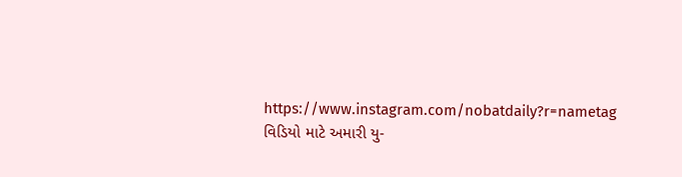https://www.instagram.com/nobatdaily?r=nametag
વિડિયો માટે અમારી યુ-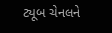ટ્યૂબ ચેનલને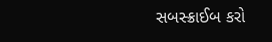સબસ્ક્રાઈબ કરો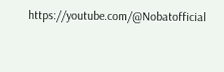https://youtube.com/@Nobatofficial